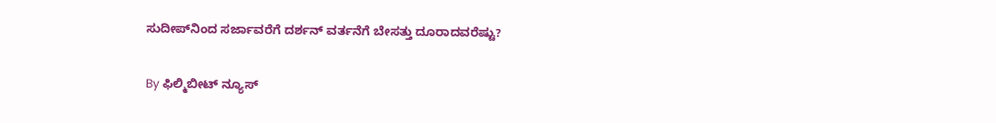ಸುದೀಪ್‌ನಿಂದ ಸರ್ಜಾವರೆಗೆ ದರ್ಶನ್‌ ವರ್ತನೆಗೆ ಬೇಸತ್ತು ದೂರಾದವರೆಷ್ಟು?

By ಫಿಲ್ಮಿಬೀಟ್ ನ್ಯೂಸ್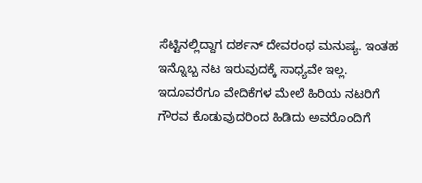ಸೆಟ್ಟಿನಲ್ಲಿದ್ದಾಗ ದರ್ಶನ್ ದೇವರಂಥ ಮನುಷ್ಯ. ಇಂತಹ ಇನ್ನೊಬ್ಬ ನಟ ಇರುವುದಕ್ಕೆ ಸಾಧ್ಯವೇ ಇಲ್ಲ. ಇದೂವರೆಗೂ ವೇದಿಕೆಗಳ ಮೇಲೆ ಹಿರಿಯ ನಟರಿಗೆ ಗೌರವ ಕೊಡುವುದರಿಂದ ಹಿಡಿದು ಅವರೊಂದಿಗೆ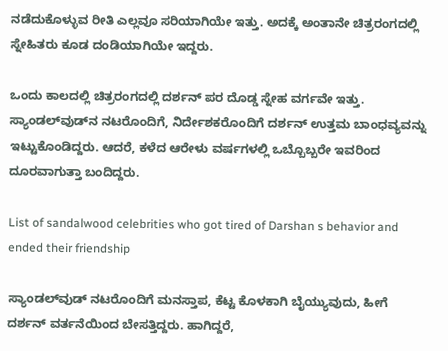ನಡೆದುಕೊಳ್ಳುವ ರೀತಿ ಎಲ್ಲವೂ ಸರಿಯಾಗಿಯೇ ಇತ್ತು. ಅದಕ್ಕೆ ಅಂತಾನೇ ಚಿತ್ರರಂಗದಲ್ಲಿ ಸ್ನೇಹಿತರು ಕೂಡ ದಂಡಿಯಾಗಿಯೇ ಇದ್ದರು.

ಒಂದು ಕಾಲದಲ್ಲಿ ಚಿತ್ರರಂಗದಲ್ಲಿ ದರ್ಶನ್ ಪರ ದೊಡ್ಡ ಸ್ನೇಹ ವರ್ಗವೇ ಇತ್ತು. ಸ್ಯಾಂಡಲ್‌ವುಡ್‌ನ ನಟರೊಂದಿಗೆ, ನಿರ್ದೇಶಕರೊಂದಿಗೆ ದರ್ಶನ್ ಉತ್ತಮ ಬಾಂಧವ್ಯವನ್ನು ಇಟ್ಟುಕೊಂಡಿದ್ದರು. ಆದರೆ, ಕಳೆದ ಆರೇಳು ವರ್ಷಗಳಲ್ಲಿ ಒಬ್ಬೊಬ್ಬರೇ ಇವರಿಂದ ದೂರವಾಗುತ್ತಾ ಬಂದಿದ್ದರು.

List of sandalwood celebrities who got tired of Darshan s behavior and ended their friendship

ಸ್ಯಾಂಡಲ್‌ವುಡ್ ನಟರೊಂದಿಗೆ ಮನಸ್ತಾಪ, ಕೆಟ್ಟ ಕೊಳಕಾಗಿ ಬೈಯ್ಯುವುದು, ಹೀಗೆ ದರ್ಶನ್ ವರ್ತನೆಯಿಂದ ಬೇಸತ್ತಿದ್ದರು. ಹಾಗಿದ್ದರೆ,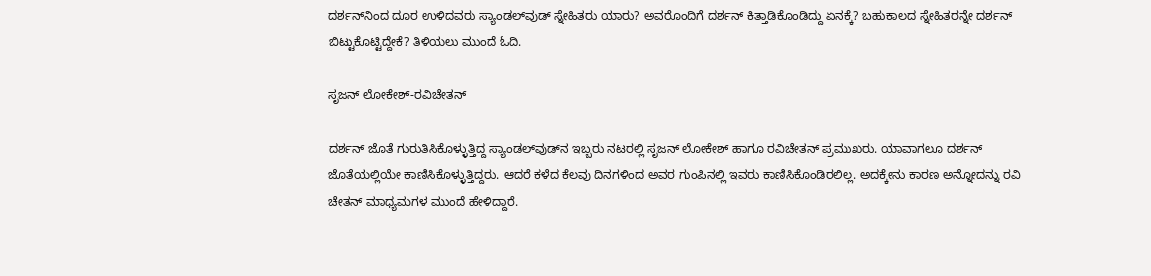ದರ್ಶನ್‌ನಿಂದ ದೂರ ಉಳಿದವರು ಸ್ಯಾಂಡಲ್‌ವುಡ್ ಸ್ನೇಹಿತರು ಯಾರು? ಅವರೊಂದಿಗೆ ದರ್ಶನ್ ಕಿತ್ತಾಡಿಕೊಂಡಿದ್ದು ಏನಕ್ಕೆ? ಬಹುಕಾಲದ ಸ್ನೇಹಿತರನ್ನೇ ದರ್ಶನ್ ಬಿಟ್ಟುಕೊಟ್ಟಿದ್ದೇಕೆ? ತಿಳಿಯಲು ಮುಂದೆ ಓದಿ.

ಸೃಜನ್ ಲೋಕೇಶ್-ರವಿಚೇತನ್

ದರ್ಶನ್ ಜೊತೆ ಗುರುತಿಸಿಕೊಳ್ಳುತ್ತಿದ್ದ ಸ್ಯಾಂಡಲ್‌ವುಡ್‌ನ ಇಬ್ಬರು ನಟರಲ್ಲಿ ಸೃಜನ್ ಲೋಕೇಶ್ ಹಾಗೂ ರವಿಚೇತನ್ ಪ್ರಮುಖರು. ಯಾವಾಗಲೂ ದರ್ಶನ್ ಜೊತೆಯಲ್ಲಿಯೇ ಕಾಣಿಸಿಕೊಳ್ಳುತ್ತಿದ್ದರು. ಆದರೆ ಕಳೆದ ಕೆಲವು ದಿನಗಳಿಂದ ಅವರ ಗುಂಪಿನಲ್ಲಿ ಇವರು ಕಾಣಿಸಿಕೊಂಡಿರಲಿಲ್ಲ. ಅದಕ್ಕೇನು ಕಾರಣ ಅನ್ನೋದನ್ನು ರವಿ ಚೇತನ್ ಮಾಧ್ಯಮಗಳ ಮುಂದೆ ಹೇಳಿದ್ದಾರೆ.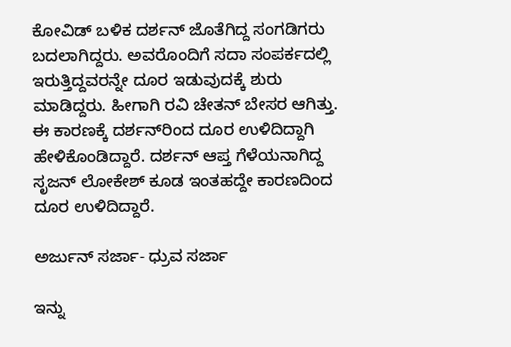ಕೋವಿಡ್ ಬಳಿಕ ದರ್ಶನ್ ಜೊತೆಗಿದ್ದ ಸಂಗಡಿಗರು ಬದಲಾಗಿದ್ದರು. ಅವರೊಂದಿಗೆ ಸದಾ ಸಂಪರ್ಕದಲ್ಲಿ ಇರುತ್ತಿದ್ದವರನ್ನೇ ದೂರ ಇಡುವುದಕ್ಕೆ ಶುರು ಮಾಡಿದ್ದರು. ಹೀಗಾಗಿ ರವಿ ಚೇತನ್ ಬೇಸರ ಆಗಿತ್ತು. ಈ ಕಾರಣಕ್ಕೆ ದರ್ಶನ್‌ರಿಂದ ದೂರ ಉಳಿದಿದ್ದಾಗಿ ಹೇಳಿಕೊಂಡಿದ್ದಾರೆ. ದರ್ಶನ್ ಆಪ್ತ ಗೆಳೆಯನಾಗಿದ್ದ ಸೃಜನ್ ಲೋಕೇಶ್ ಕೂಡ ಇಂತಹದ್ದೇ ಕಾರಣದಿಂದ ದೂರ ಉಳಿದಿದ್ದಾರೆ.

ಅರ್ಜುನ್ ಸರ್ಜಾ- ಧ್ರುವ ಸರ್ಜಾ

ಇನ್ನು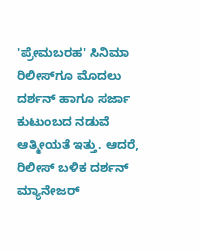'ಪ್ರೇಮಬರಹ' ಸಿನಿಮಾ ರಿಲೀಸ್‌ಗೂ ಮೊದಲು ದರ್ಶನ್ ಹಾಗೂ ಸರ್ಜಾ ಕುಟುಂಬದ ನಡುವೆ ಆತ್ಮೀಯತೆ ಇತ್ತು. ಆದರೆ, ರಿಲೀಸ್ ಬಳಿಕ ದರ್ಶನ್ ಮ್ಯಾನೇಜರ್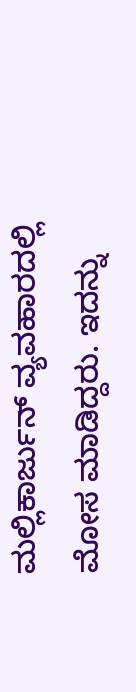ಮಲ್ಲಿಕಾರ್ಜುನ್ ವ್ಯವಹಾರದಲ್ಲಿ ಮೋಸ ಮಾಡಿದ್ದರು. ಇದನ್ನು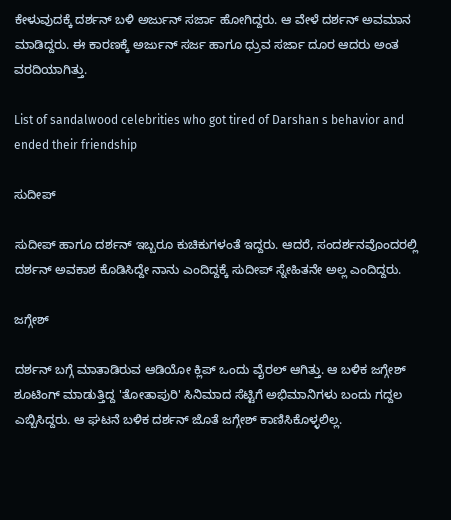ಕೇಳುವುದಕ್ಕೆ ದರ್ಶನ್ ಬಳಿ ಅರ್ಜುನ್ ಸರ್ಜಾ ಹೋಗಿದ್ದರು. ಆ ವೇಳೆ ದರ್ಶನ್ ಅವಮಾನ ಮಾಡಿದ್ದರು. ಈ ಕಾರಣಕ್ಕೆ ಅರ್ಜುನ್ ಸರ್ಜ ಹಾಗೂ ಧ್ರುವ ಸರ್ಜಾ ದೂರ ಆದರು ಅಂತ ವರದಿಯಾಗಿತ್ತು.

List of sandalwood celebrities who got tired of Darshan s behavior and ended their friendship

ಸುದೀಪ್

ಸುದೀಪ್ ಹಾಗೂ ದರ್ಶನ್ ಇಬ್ಬರೂ ಕುಚಿಕುಗಳಂತೆ ಇದ್ದರು. ಆದರೆ, ಸಂದರ್ಶನವೊಂದರಲ್ಲಿ ದರ್ಶನ್ ಅವಕಾಶ ಕೊಡಿಸಿದ್ದೇ ನಾನು ಎಂದಿದ್ದಕ್ಕೆ ಸುದೀಪ್‌ ಸ್ನೇಹಿತನೇ ಅಲ್ಲ ಎಂದಿದ್ದರು.

ಜಗ್ಗೇಶ್

ದರ್ಶನ್ ಬಗ್ಗೆ ಮಾತಾಡಿರುವ ಆಡಿಯೋ ಕ್ಲಿಪ್ ಒಂದು ವೈರಲ್ ಆಗಿತ್ತು. ಆ ಬಳಿಕ ಜಗ್ಗೇಶ್ ಶೂಟಿಂಗ್ ಮಾಡುತ್ತಿದ್ದ 'ತೋತಾಪುರಿ' ಸಿನಿಮಾದ ಸೆಟ್ಟಿಗೆ ಅಭಿಮಾನಿಗಳು ಬಂದು ಗದ್ದಲ ಎಬ್ಬಿಸಿದ್ದರು. ಆ ಘಟನೆ ಬಳಿಕ ದರ್ಶನ್ ಜೊತೆ ಜಗ್ಗೇಶ್ ಕಾಣಿಸಿಕೊಳ್ಳಲಿಲ್ಲ.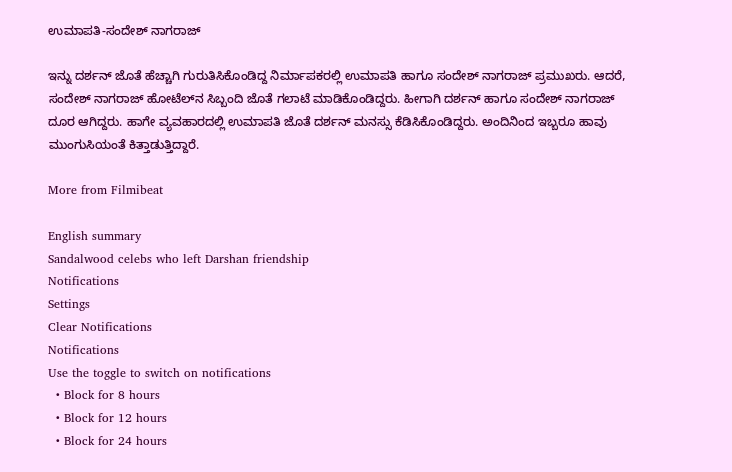ಉಮಾಪತಿ-ಸಂದೇಶ್ ನಾಗರಾಜ್

ಇನ್ನು ದರ್ಶನ್ ಜೊತೆ ಹೆಚ್ಚಾಗಿ ಗುರುತಿಸಿಕೊಂಡಿದ್ದ ನಿರ್ಮಾಪಕರಲ್ಲಿ ಉಮಾಪತಿ ಹಾಗೂ ಸಂದೇಶ್ ನಾಗರಾಜ್ ಪ್ರಮುಖರು. ಆದರೆ, ಸಂದೇಶ್ ನಾಗರಾಜ್ ಹೋಟೆಲ್‌ನ ಸಿಬ್ಬಂದಿ ಜೊತೆ ಗಲಾಟೆ ಮಾಡಿಕೊಂಡಿದ್ದರು. ಹೀಗಾಗಿ ದರ್ಶನ್ ಹಾಗೂ ಸಂದೇಶ್ ನಾಗರಾಜ್ ದೂರ ಆಗಿದ್ದರು. ಹಾಗೇ ವ್ಯವಹಾರದಲ್ಲಿ ಉಮಾಪತಿ ಜೊತೆ ದರ್ಶನ್ ಮನಸ್ಸು ಕೆಡಿಸಿಕೊಂಡಿದ್ದರು. ಅಂದಿನಿಂದ ಇಬ್ಬರೂ ಹಾವು ಮುಂಗುಸಿಯಂತೆ ಕಿತ್ತಾಡುತ್ತಿದ್ದಾರೆ.

More from Filmibeat

English summary
Sandalwood celebs who left Darshan friendship
Notifications
Settings
Clear Notifications
Notifications
Use the toggle to switch on notifications
  • Block for 8 hours
  • Block for 12 hours
  • Block for 24 hours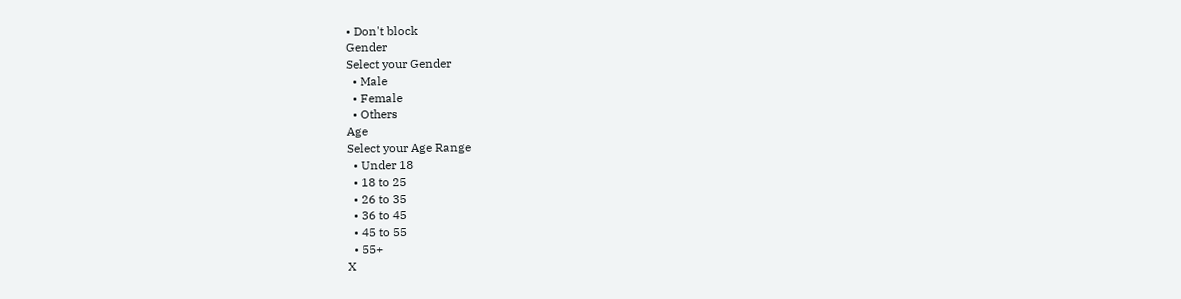• Don't block
Gender
Select your Gender
  • Male
  • Female
  • Others
Age
Select your Age Range
  • Under 18
  • 18 to 25
  • 26 to 35
  • 36 to 45
  • 45 to 55
  • 55+
X